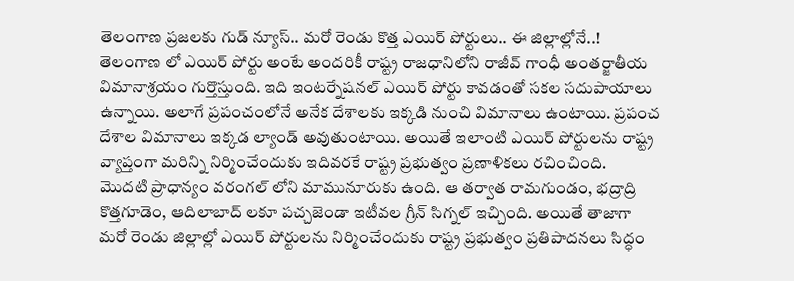తెలంగాణ ప్రజలకు గుడ్ న్యూస్.. మరో రెండు కొత్త ఎయిర్ పోర్టులు.. ఈ జిల్లాల్లోనే..!
తెలంగాణ లో ఎయిర్ పోర్టు అంటే అందరికీ రాష్ట్ర రాజధానిలోని రాజీవ్ గాంధీ అంతర్జాతీయ విమానాశ్రయం గుర్తొస్తుంది. ఇది ఇంటర్నేషనల్ ఎయిర్ పోర్టు కావడంతో సకల సదుపాయాలు ఉన్నాయి. అలాగే ప్రపంచంలోనే అనేక దేశాలకు ఇక్కడి నుంచి విమానాలు ఉంటాయి. ప్రపంచ దేశాల విమానాలు ఇక్కడ ల్యాండ్ అవుతుంటాయి. అయితే ఇలాంటి ఎయిర్ పోర్టులను రాష్ట్ర వ్యాప్తంగా మరిన్ని నిర్మించేందుకు ఇదివరకే రాష్ట్ర ప్రభుత్వం ప్రణాళికలు రచించింది.
మొదటి ప్రాధాన్యం వరంగల్ లోని మామునూరుకు ఉంది. ఆ తర్వాత రామగుండం, భద్రాద్రి కొత్తగూడెం, ఆదిలాబాద్ లకూ పచ్చజెండా ఇటీవల గ్రీన్ సిగ్నల్ ఇచ్చింది. అయితే తాజాగా మరో రెండు జిల్లాల్లో ఎయిర్ పోర్టులను నిర్మించేందుకు రాష్ట్ర ప్రభుత్వం ప్రతిపాదనలు సిద్ధం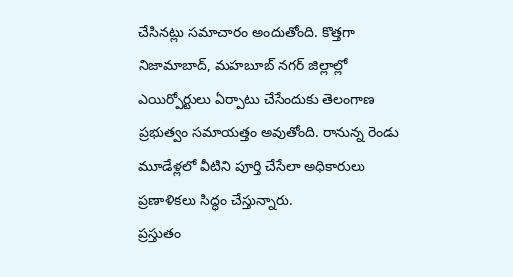చేసినట్లు సమాచారం అందుతోంది. కొత్తగా నిజామాబాద్, మహబూబ్ నగర్ జిల్లాల్లో ఎయిర్పోర్టులు ఏర్పాటు చేసేందుకు తెలంగాణ ప్రభుత్వం సమాయత్తం అవుతోంది. రానున్న రెండు మూడేళ్లలో వీటిని పూర్తి చేసేలా అధికారులు ప్రణాళికలు సిద్ధం చేస్తున్నారు.
ప్రస్తుతం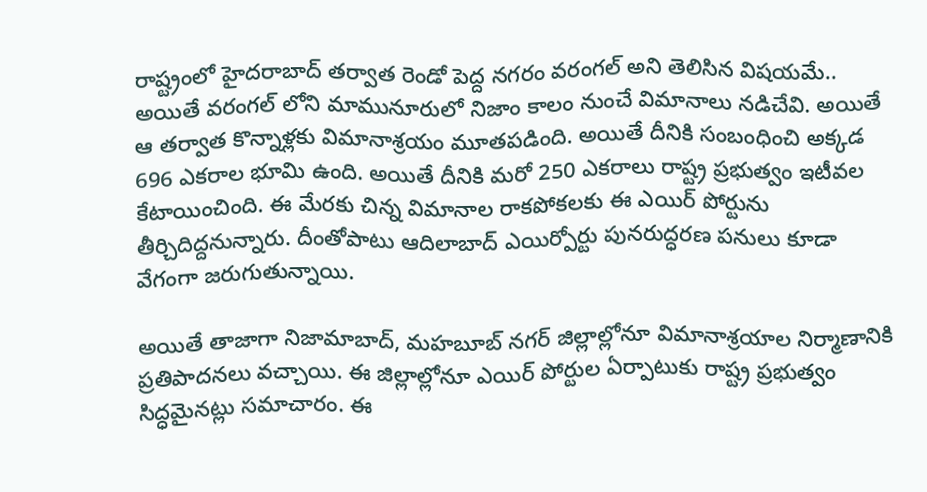రాష్ట్రంలో హైదరాబాద్ తర్వాత రెండో పెద్ద నగరం వరంగల్ అని తెలిసిన విషయమే.. అయితే వరంగల్ లోని మామునూరులో నిజాం కాలం నుంచే విమానాలు నడిచేవి. అయితే ఆ తర్వాత కొన్నాళ్లకు విమానాశ్రయం మూతపడింది. అయితే దీనికి సంబంధించి అక్కడ 696 ఎకరాల భూమి ఉంది. అయితే దీనికి మరో 250 ఎకరాలు రాష్ట్ర ప్రభుత్వం ఇటీవల కేటాయించింది. ఈ మేరకు చిన్న విమానాల రాకపోకలకు ఈ ఎయిర్ పోర్టును తీర్చిదిద్దనున్నారు. దీంతోపాటు ఆదిలాబాద్ ఎయిర్పోర్టు పునరుద్ధరణ పనులు కూడా వేగంగా జరుగుతున్నాయి.

అయితే తాజాగా నిజామాబాద్, మహబూబ్ నగర్ జిల్లాల్లోనూ విమానాశ్రయాల నిర్మాణానికి ప్రతిపాదనలు వచ్చాయి. ఈ జిల్లాల్లోనూ ఎయిర్ పోర్టుల ఏర్పాటుకు రాష్ట్ర ప్రభుత్వం సిద్ధమైనట్లు సమాచారం. ఈ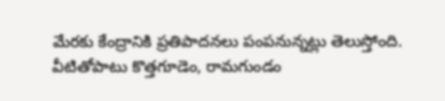మేరకు కేంద్రానికి ప్రతిపాదనలు పంపనున్నట్లు తెలుస్తోంది. వీటితోపాటు కొత్తగూడెం, రామగుండం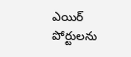ఎయిర్ పోర్టులను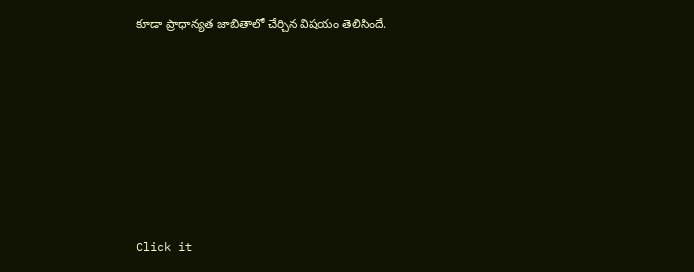కూడా ప్రాధాన్యత జాబితాలో చేర్చిన విషయం తెలిసిందే.












Click it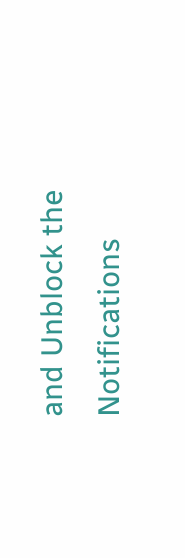and Unblock the Notifications